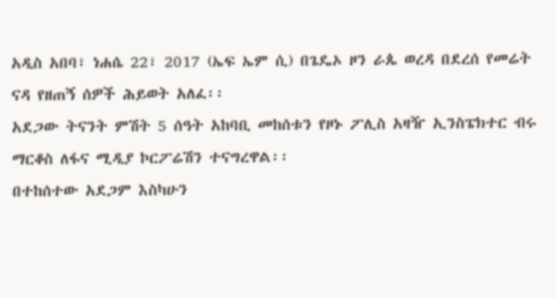አዲስ አበባ፣ ነሐሴ 22፣ 2017 (ኤፍ ኤም ሲ) በጌዴኦ ዞን ራጴ ወረዳ በደረሰ የመሬት ናዳ የዘጠኝ ሰዎች ሕይወት አለፈ፡፡
አደጋው ትናንት ምሽት 5 ሰዓት አከባቢ መከሰቱን የዞኑ ፖሊስ አዛዥ ኢንስፔክተር ብሩ ማርቆስ ለፋና ሚዲያ ኮርፖሬሽን ተናግረዋል፡፡
በተከሰተው አደጋም እስካሁን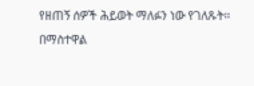የዘጠኝ ሰዎች ሕይወት ማለፉን ነው የገለጹት፡፡
በማስተዋል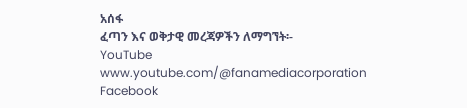አሰፋ
ፈጣን እና ወቅታዊ መረጃዎችን ለማግኘት፡-
YouTube www.youtube.com/@fanamediacorporation
Facebook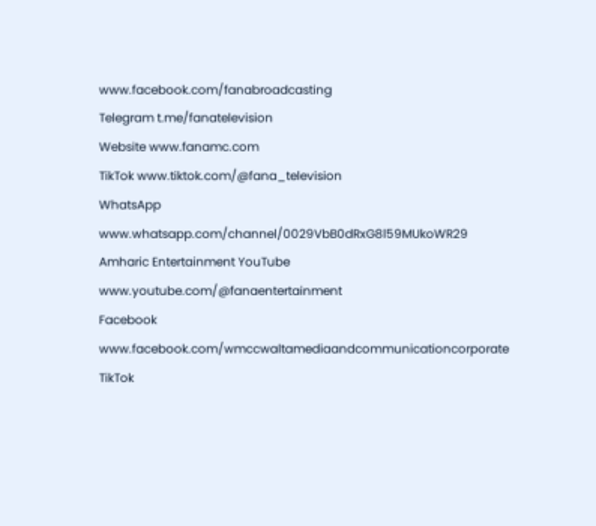www.facebook.com/fanabroadcasting
Telegram t.me/fanatelevision
Website www.fanamc.com
TikTok www.tiktok.com/@fana_television
WhatsApp www.whatsapp.com/channel/0029VbB0dRxG8l59MUkoWR29
Amharic Entertainment YouTube www.youtube.com/@fanaentertainment
Facebook www.facebook.com/wmccwaltamediaandcommunicationcorporate
TikTok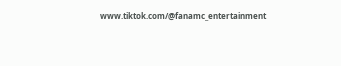www.tiktok.com/@fanamc_entertainment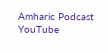Amharic Podcast YouTube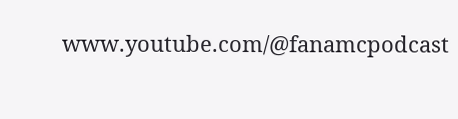www.youtube.com/@fanamcpodcast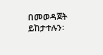በመወዳጀት ይከታተሉን፡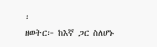፡
ዘወትር፦ ከእኛ ጋር ስለሆኑ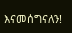እናመሰግናለን!